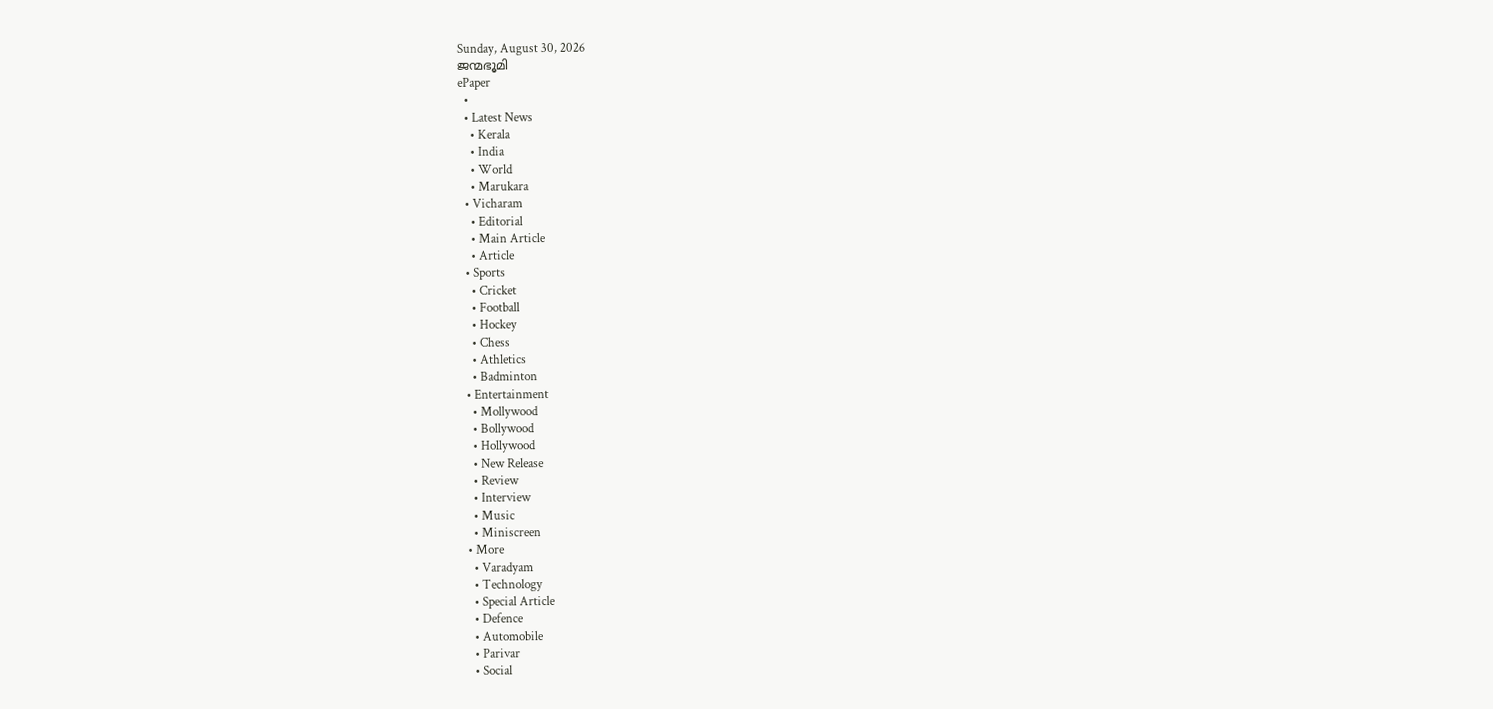Sunday, August 30, 2026
ജന്മഭൂമി
ePaper
  •
  • Latest News
    • Kerala
    • India
    • World
    • Marukara
  • Vicharam
    • Editorial
    • Main Article
    • Article
  • Sports
    • Cricket
    • Football
    • Hockey
    • Chess
    • Athletics
    • Badminton
  • Entertainment
    • Mollywood
    • Bollywood
    • Hollywood
    • New Release
    • Review
    • Interview
    • Music
    • Miniscreen
  • More
    • Varadyam
    • Technology
    • Special Article
    • Defence
    • Automobile
    • Parivar
    • Social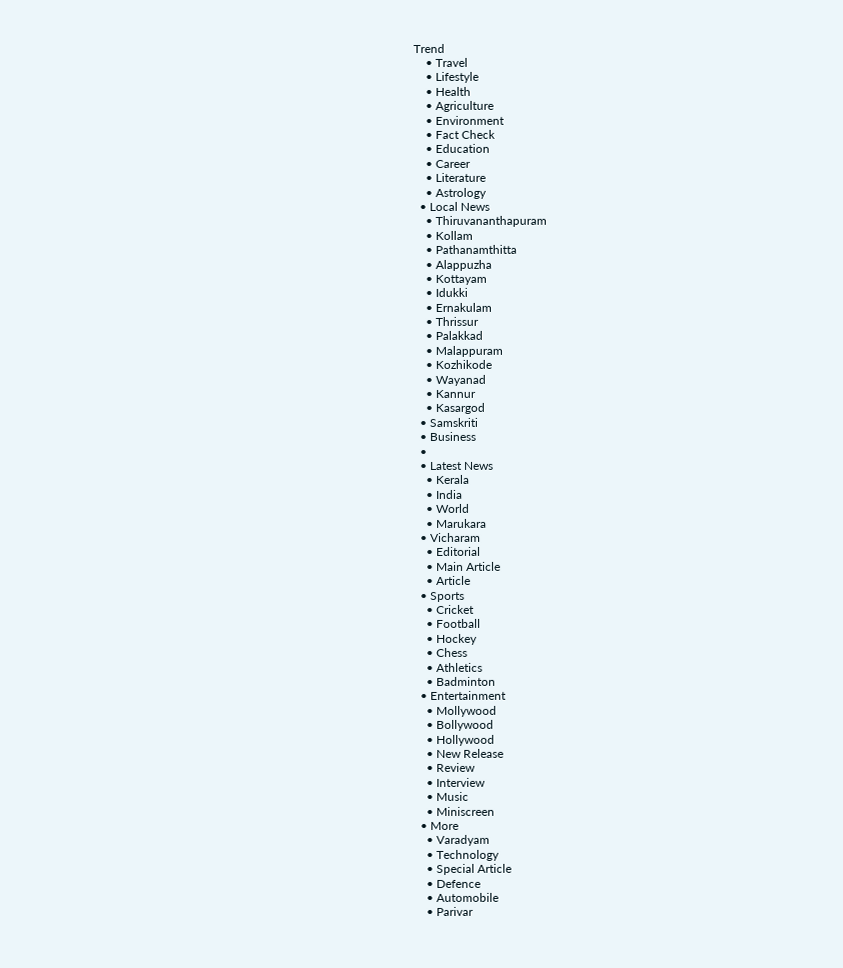Trend
    • Travel
    • Lifestyle
    • Health
    • Agriculture
    • Environment
    • Fact Check
    • Education
    • Career
    • Literature
    • Astrology
  • Local News
    • Thiruvananthapuram
    • Kollam
    • Pathanamthitta
    • Alappuzha
    • Kottayam
    • Idukki
    • Ernakulam
    • Thrissur
    • Palakkad
    • Malappuram
    • Kozhikode
    • Wayanad
    • Kannur
    • Kasargod
  • Samskriti
  • Business
  •
  • Latest News
    • Kerala
    • India
    • World
    • Marukara
  • Vicharam
    • Editorial
    • Main Article
    • Article
  • Sports
    • Cricket
    • Football
    • Hockey
    • Chess
    • Athletics
    • Badminton
  • Entertainment
    • Mollywood
    • Bollywood
    • Hollywood
    • New Release
    • Review
    • Interview
    • Music
    • Miniscreen
  • More
    • Varadyam
    • Technology
    • Special Article
    • Defence
    • Automobile
    • Parivar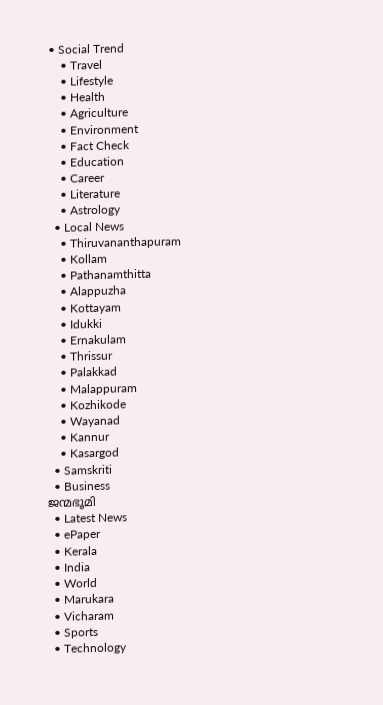• Social Trend
    • Travel
    • Lifestyle
    • Health
    • Agriculture
    • Environment
    • Fact Check
    • Education
    • Career
    • Literature
    • Astrology
  • Local News
    • Thiruvananthapuram
    • Kollam
    • Pathanamthitta
    • Alappuzha
    • Kottayam
    • Idukki
    • Ernakulam
    • Thrissur
    • Palakkad
    • Malappuram
    • Kozhikode
    • Wayanad
    • Kannur
    • Kasargod
  • Samskriti
  • Business
ജന്മഭൂമി
  • Latest News
  • ePaper
  • Kerala
  • India
  • World
  • Marukara
  • Vicharam
  • Sports
  • Technology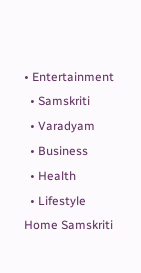• Entertainment
  • Samskriti
  • Varadyam
  • Business
  • Health
  • Lifestyle
Home Samskriti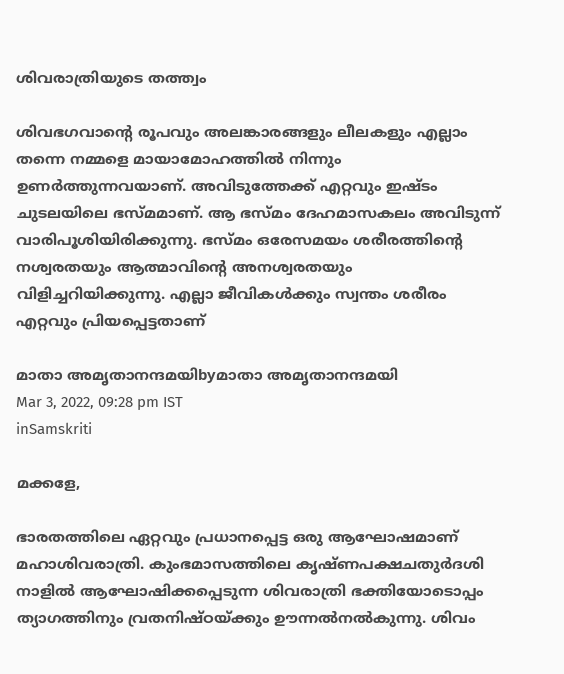ശിവരാത്രിയുടെ തത്ത്വം

ശിവഭഗവാന്റെ രൂപവും അലങ്കാരങ്ങളും ലീലകളും എല്ലാം തന്നെ നമ്മളെ മായാമോഹത്തില്‍ നിന്നും ഉണര്‍ത്തുന്നവയാണ്. അവിടുത്തേക്ക് എറ്റവും ഇഷ്ടം ചുടലയിലെ ഭസ്മമാണ്. ആ ഭസ്മം ദേഹമാസകലം അവിടുന്ന് വാരിപൂശിയിരിക്കുന്നു. ഭസ്മം ഒരേസമയം ശരീരത്തിന്റെ നശ്വരതയും ആത്മാവിന്റെ അനശ്വരതയും വിളിച്ചറിയിക്കുന്നു. എല്ലാ ജീവികള്‍ക്കും സ്വന്തം ശരീരം എറ്റവും പ്രിയപ്പെട്ടതാണ്

മാതാ അമൃതാനന്ദമയിbyമാതാ അമൃതാനന്ദമയി
Mar 3, 2022, 09:28 pm IST
inSamskriti

മക്കളേ,

ഭാരതത്തിലെ ഏറ്റവും പ്രധാനപ്പെട്ട ഒരു ആഘോഷമാണ് മഹാശിവരാത്രി. കുംഭമാസത്തിലെ കൃഷ്ണപക്ഷചതുര്‍ദശി നാളില്‍ ആഘോഷിക്കപ്പെടുന്ന ശിവരാത്രി ഭക്തിയോടൊപ്പം ത്യാഗത്തിനും വ്രതനിഷ്ഠയ്‌ക്കും ഊന്നല്‍നല്‍കുന്നു. ശിവം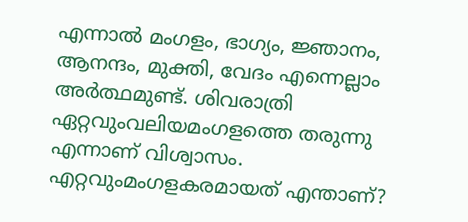എന്നാല്‍ മംഗളം, ഭാഗ്യം, ജ്ഞാനം, ആനന്ദം, മുക്തി, വേദം എന്നെല്ലാം അര്‍ത്ഥമുണ്ട്. ശിവരാത്രി ഏറ്റവുംവലിയമംഗളത്തെ തരുന്നു എന്നാണ് വിശ്വാസം. എറ്റവുംമംഗളകരമായത് എന്താണ്?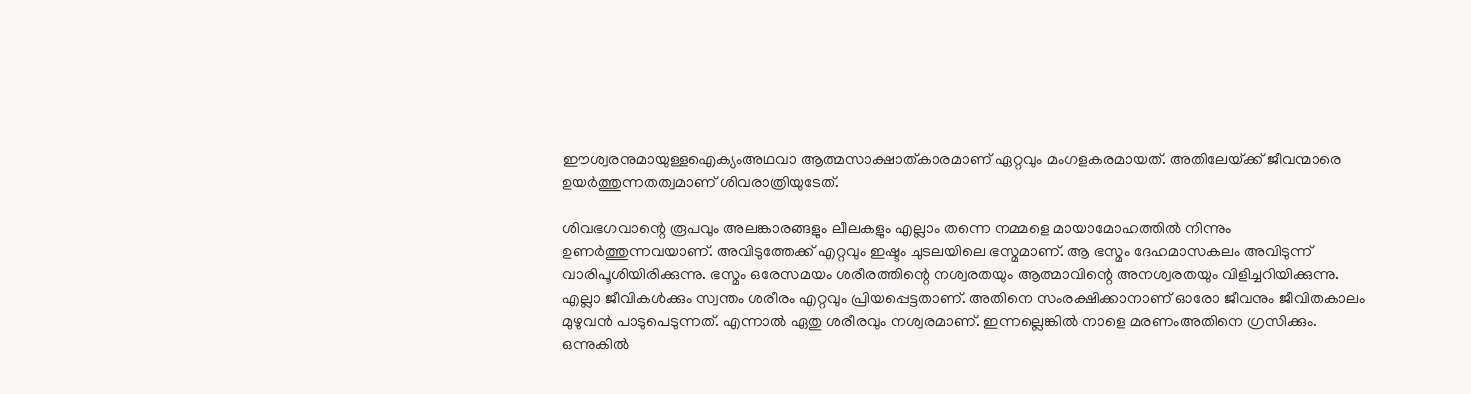ഈശ്വരനുമായുള്ളഐക്യംഅഥവാ ആത്മസാക്ഷാത്കാരമാണ് ഏറ്റവും മംഗളകരമായത്. അതിലേയ്‌ക്ക് ജീവന്മാരെ ഉയര്‍ത്തുന്നതത്വമാണ് ശിവരാത്രിയുടേത്.

ശിവഭഗവാന്റെ രൂപവും അലങ്കാരങ്ങളും ലീലകളും എല്ലാം തന്നെ നമ്മളെ മായാമോഹത്തില്‍ നിന്നും ഉണര്‍ത്തുന്നവയാണ്. അവിടുത്തേക്ക് എറ്റവും ഇഷ്ടം ചുടലയിലെ ഭസ്മമാണ്. ആ ഭസ്മം ദേഹമാസകലം അവിടുന്ന് വാരിപൂശിയിരിക്കുന്നു. ഭസ്മം ഒരേസമയം ശരീരത്തിന്റെ നശ്വരതയും ആത്മാവിന്റെ അനശ്വരതയും വിളിച്ചറിയിക്കുന്നു. എല്ലാ ജീവികള്‍ക്കും സ്വന്തം ശരീരം എറ്റവും പ്രിയപ്പെട്ടതാണ്. അതിനെ സംരക്ഷിക്കാനാണ് ഓരോ ജീവനും ജീവിതകാലം മുഴുവന്‍ പാടുപെടുന്നത്. എന്നാല്‍ ഏതു ശരീരവും നശ്വരമാണ്. ഇന്നല്ലെങ്കില്‍ നാളെ മരണംഅതിനെ ഗ്രസിക്കും. ഒന്നുകില്‍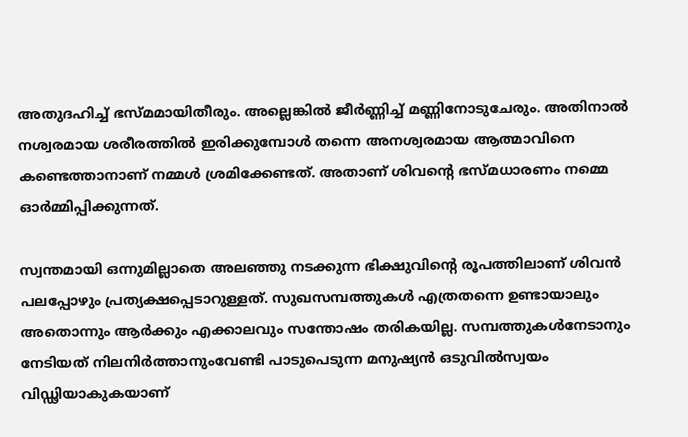അതുദഹിച്ച് ഭസ്മമായിതീരും. അല്ലെങ്കില്‍ ജീര്‍ണ്ണിച്ച് മണ്ണിനോടുചേരും. അതിനാല്‍ നശ്വരമായ ശരീരത്തില്‍ ഇരിക്കുമ്പോള്‍ തന്നെ അനശ്വരമായ ആത്മാവിനെ കണ്ടെത്താനാണ് നമ്മള്‍ ശ്രമിക്കേണ്ടത്. അതാണ് ശിവന്റെ ഭസ്മധാരണം നമ്മെ ഓര്‍മ്മിപ്പിക്കുന്നത്.

സ്വന്തമായി ഒന്നുമില്ലാതെ അലഞ്ഞു നടക്കുന്ന ഭിക്ഷുവിന്റെ രൂപത്തിലാണ് ശിവന്‍ പലപ്പോഴും പ്രത്യക്ഷപ്പെടാറുള്ളത്. സുഖസമ്പത്തുകള്‍ എത്രതന്നെ ഉണ്ടായാലും അതൊന്നും ആര്‍ക്കും എക്കാലവും സന്തോഷം തരികയില്ല. സമ്പത്തുകള്‍നേടാനും നേടിയത് നിലനിര്‍ത്താനുംവേണ്ടി പാടുപെടുന്ന മനുഷ്യന്‍ ഒടുവില്‍സ്വയം വിഡ്ഢിയാകുകയാണ്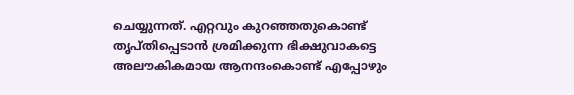ചെയ്യുന്നത്. എറ്റവും കുറഞ്ഞതുകൊണ്ട് തൃപ്തിപ്പെടാന്‍ ശ്രമിക്കുന്ന ഭിക്ഷുവാകട്ടെ അലൗകികമായ ആനന്ദംകൊണ്ട് എപ്പോഴും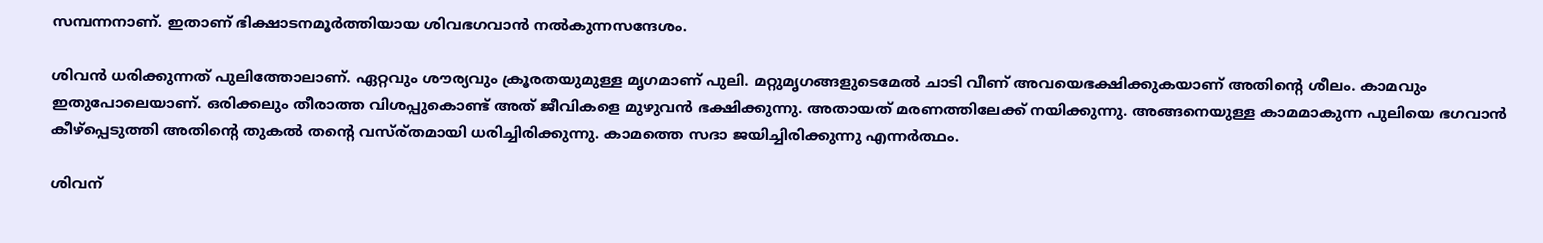സമ്പന്നനാണ്. ഇതാണ് ഭിക്ഷാടനമൂര്‍ത്തിയായ ശിവഭഗവാന്‍ നല്‍കുന്നസന്ദേശം.

ശിവന്‍ ധരിക്കുന്നത് പുലിത്തോലാണ്. ഏറ്റവും ശൗര്യവും ക്രൂരതയുമുള്ള മൃഗമാണ് പുലി. മറ്റുമൃഗങ്ങളുടെമേല്‍ ചാടി വീണ് അവയെഭക്ഷിക്കുകയാണ് അതിന്റെ ശീലം. കാമവും ഇതുപോലെയാണ്. ഒരിക്കലും തീരാത്ത വിശപ്പുകൊണ്ട് അത് ജീവികളെ മുഴുവന്‍ ഭക്ഷിക്കുന്നു. അതായത് മരണത്തിലേക്ക് നയിക്കുന്നു. അങ്ങനെയുള്ള കാമമാകുന്ന പുലിയെ ഭഗവാന്‍ കീഴ്‌പ്പെടുത്തി അതിന്റെ തുകല്‍ തന്റെ വസ്ര്തമായി ധരിച്ചിരിക്കുന്നു. കാമത്തെ സദാ ജയിച്ചിരിക്കുന്നു എന്നര്‍ത്ഥം.

ശിവന്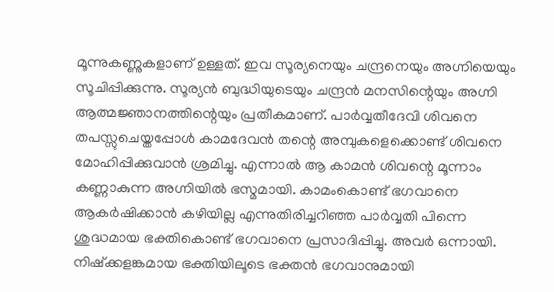മൂന്നുകണ്ണുകളാണ് ഉള്ളത്. ഇവ സൂര്യനെയും ചന്ദ്രനെയും അഗ്നിയെയും സൂചിപ്പിക്കുന്നു. സൂര്യന്‍ ബുദ്ധിയുടെയും ചന്ദ്രന്‍ മനസിന്റെയും അഗ്നി ആത്മജ്ഞാനത്തിന്റെയും പ്രതീകമാണ്. പാര്‍വ്വതീദേവി ശിവനെ തപസ്സുചെയ്തപ്പോള്‍ കാമദേവന്‍ തന്റെ അമ്പുകളെക്കൊണ്ട് ശിവനെ മോഹിപ്പിക്കുവാന്‍ ശ്രമിച്ചു. എന്നാല്‍ ആ കാമന്‍ ശിവന്റെ മൂന്നാം കണ്ണാകുന്ന അഗ്നിയില്‍ ഭസ്മമായി. കാമംകൊണ്ട് ഭഗവാനെ ആകര്‍ഷിക്കാന്‍ കഴിയില്ല എന്നുതിരിച്ചറിഞ്ഞ പാര്‍വ്വതി പിന്നെ ശുദ്ധമായ ഭക്തികൊണ്ട് ഭഗവാനെ പ്രസാദിപ്പിച്ചു. അവര്‍ ഒന്നായി. നിഷ്‌ക്കളങ്കമായ ഭക്തിയിലൂടെ ഭക്തന്‍ ഭഗവാനുമായി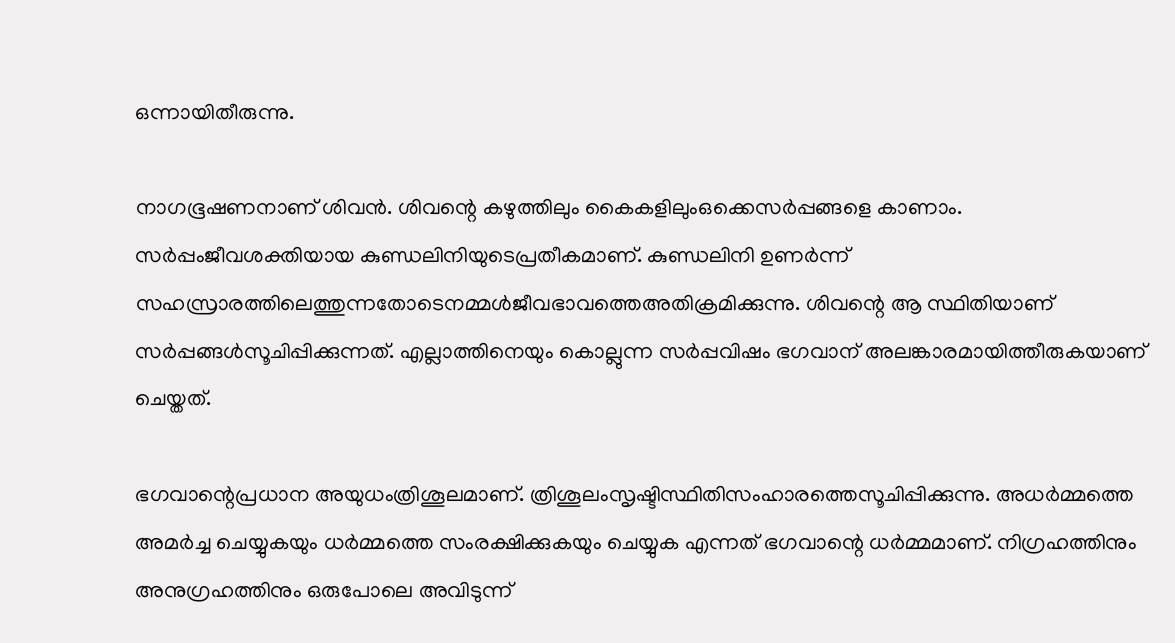ഒന്നായിതീരുന്നു.

നാഗഭൂഷണനാണ് ശിവന്‍. ശിവന്റെ കഴുത്തിലും കൈകളിലുംഒക്കെസര്‍പ്പങ്ങളെ കാണാം. സര്‍പ്പംജീവശക്തിയായ കുണ്ഡലിനിയുടെപ്രതീകമാണ്. കുണ്ഡലിനി ഉണര്‍ന്ന് സഹസ്രാരത്തിലെത്തുന്നതോടെനമ്മള്‍ജീവഭാവത്തെഅതിക്രമിക്കുന്നു. ശിവന്റെ ആ സ്ഥിതിയാണ് സര്‍പ്പങ്ങള്‍സൂചിപ്പിക്കുന്നത്. എല്ലാത്തിനെയും കൊല്ലുന്ന സര്‍പ്പവിഷം ഭഗവാന് അലങ്കാരമായിത്തീരുകയാണ് ചെയ്തത്.

ഭഗവാന്റെപ്രധാന അയുധംത്രിശൂലമാണ്. ത്രിശൂലംസൃഷ്ടിസ്ഥിതിസംഹാരത്തെസൂചിപ്പിക്കുന്നു. അധര്‍മ്മത്തെ അമര്‍ച്ച ചെയ്യുകയും ധര്‍മ്മത്തെ സംരക്ഷിക്കുകയും ചെയ്യുക എന്നത് ഭഗവാന്റെ ധര്‍മ്മമാണ്. നിഗ്രഹത്തിനും അനുഗ്രഹത്തിനും ഒരുപോലെ അവിടുന്ന്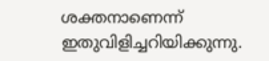ശക്തനാണെന്ന് ഇതുവിളിച്ചറിയിക്കുന്നു.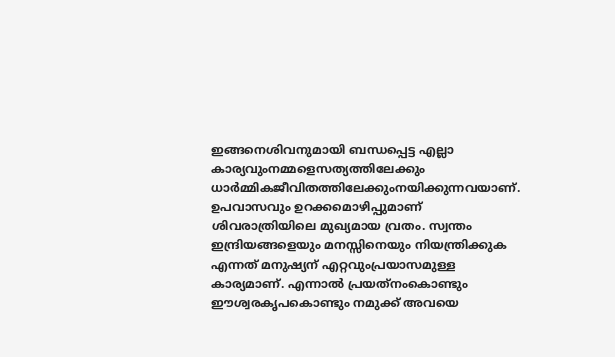ഇങ്ങനെശിവനുമായി ബന്ധപ്പെട്ട എല്ലാ കാര്യവുംനമ്മളെസത്യത്തിലേക്കും ധാര്‍മ്മികജീവിതത്തിലേക്കുംനയിക്കുന്നവയാണ്.   ഉപവാസവും ഉറക്കമൊഴിപ്പുമാണ് ശിവരാത്രിയിലെ മുഖ്യമായ വ്രതം. സ്വന്തം ഇന്ദ്രിയങ്ങളെയും മനസ്സിനെയും നിയന്ത്രിക്കുക എന്നത് മനുഷ്യന് എറ്റവുംപ്രയാസമുള്ള കാര്യമാണ്. എന്നാല്‍ പ്രയത്‌നംകൊണ്ടും ഈശ്വരകൃപകൊണ്ടും നമുക്ക് അവയെ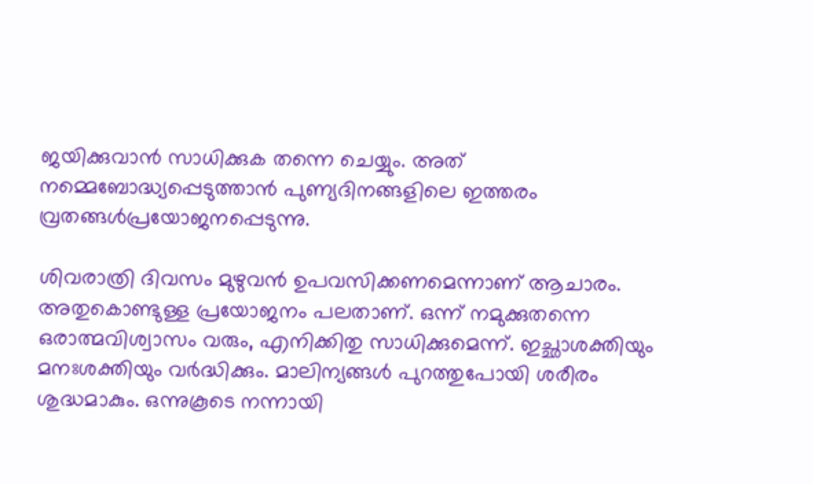ജയിക്കുവാന്‍ സാധിക്കുക തന്നെ ചെയ്യും. അത് നമ്മെബോദ്ധ്യപ്പെടുത്താന്‍ പുണ്യദിനങ്ങളിലെ ഇത്തരം വ്രതങ്ങള്‍പ്രയോജനപ്പെടുന്നു.

ശിവരാത്രി ദിവസം മുഴുവന്‍ ഉപവസിക്കണമെന്നാണ് ആചാരം. അതുകൊണ്ടുള്ള പ്രയോജനം പലതാണ്. ഒന്ന് നമുക്കുതന്നെ ഒരാത്മവിശ്വാസം വരും, എനിക്കിതു സാധിക്കുമെന്ന്. ഇച്ഛാശക്തിയും മനഃശക്തിയും വര്‍ദ്ധിക്കും. മാലിന്യങ്ങള്‍ പുറത്തുപോയി ശരീരം ശുദ്ധമാകും. ഒന്നുകൂടെ നന്നായി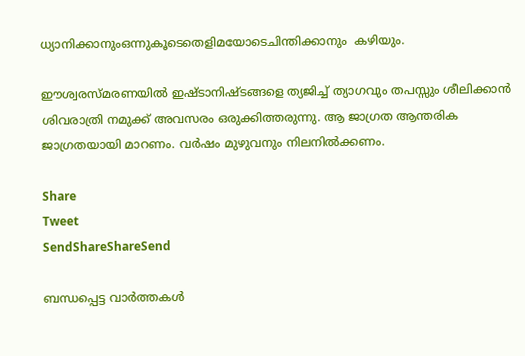ധ്യാനിക്കാനുംഒന്നുകൂടെതെളിമയോടെചിന്തിക്കാനും  കഴിയും.

ഈശ്വരസ്മരണയില്‍ ഇഷ്ടാനിഷ്ടങ്ങളെ ത്യജിച്ച് ത്യാഗവും തപസ്സും ശീലിക്കാന്‍ ശിവരാത്രി നമുക്ക് അവസരം ഒരുക്കിത്തരുന്നു. ആ ജാഗ്രത ആന്തരിക ജാഗ്രതയായി മാറണം. വര്‍ഷം മുഴുവനും നിലനില്‍ക്കണം.

Share
Tweet
SendShareShareSend

ബന്ധപ്പെട്ട വാര്‍ത്തകള്‍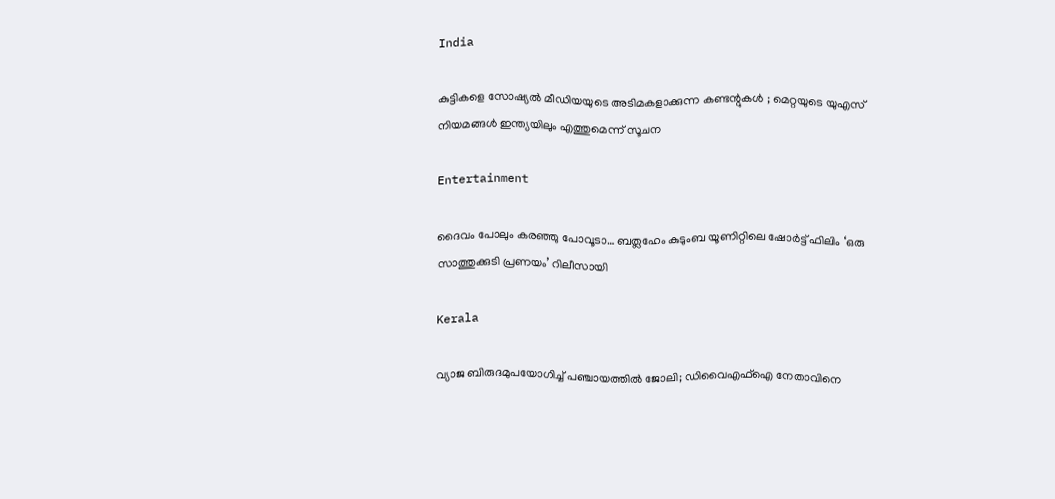India

കുട്ടികളെ സോഷ്യൽ മീഡിയയുടെ അടിമകളാക്കുന്ന കണ്ടന്റുകൾ ; മെറ്റയുടെ യുഎസ് നിയമങ്ങൾ ഇന്ത്യയിലും എത്തുമെന്ന് സൂചന

Entertainment

ദൈവം പോലും കരഞ്ഞു പോവൂടാ… ബത്ലഹേം കുടുംബ യൂണിറ്റിലെ ഷോർട്ട് ഫിലിം ‘ഒരു സാത്തുക്കുടി പ്രണയം’ റിലീസായി

Kerala

വ്യാജ ബിരുദമുപയോഗിച്ച് പഞ്ചായത്തില്‍ ജോലി; ഡിവൈഎഫ്ഐ നേതാവിനെ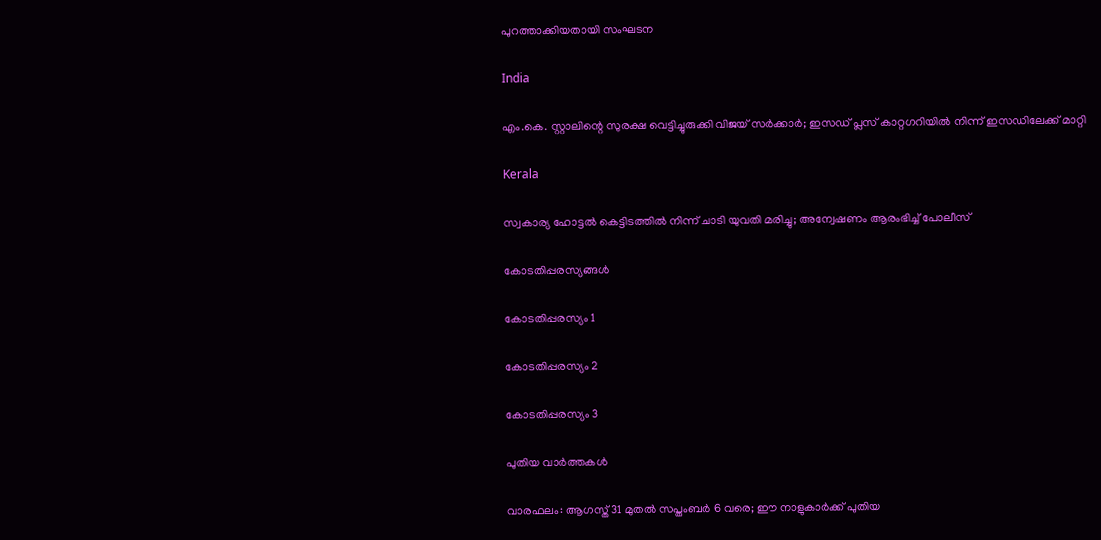പുറത്താക്കിയതായി സംഘടന

India

എം.കെ. സ്റ്റാലിന്റെ സുരക്ഷ വെട്ടിച്ചുരുക്കി വിജയ് സർക്കാർ; ഇസഡ് പ്ലസ് കാറ്റഗറിയിൽ നിന്ന് ഇസഡിലേക്ക് മാറ്റി

Kerala

സ്വകാര്യ ഹോട്ടൽ കെട്ടിടത്തിൽ നിന്ന് ചാടി യുവതി മരിച്ചു; അന്വേഷണം ആരംഭിച്ച് പോലീസ്

കോടതിപ്പരസ്യങ്ങള്‍

കോടതിപ്പരസ്യം 1

കോടതിപ്പരസ്യം 2

കോടതിപ്പരസ്യം 3

പുതിയ വാര്‍ത്തകള്‍

വാരഫലം: ആഗസ്ത് 31 മുതല്‍ സപ്തംബര്‍ 6 വരെ; ഈ നാളുകാര്‍ക്ക് പുതിയ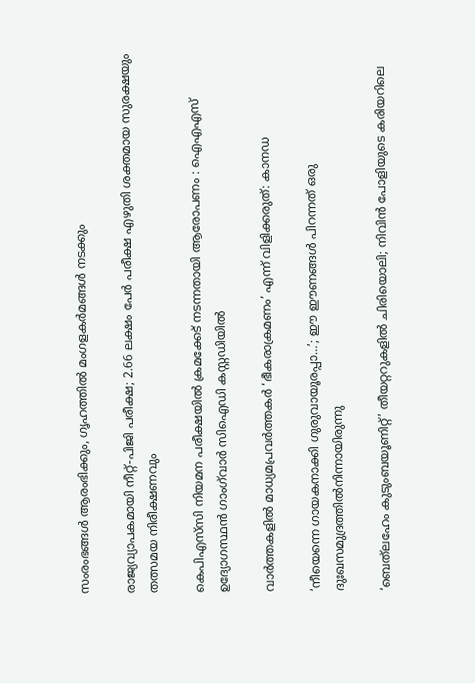സംരംഭങ്ങള്‍ ആരംഭിക്കും, ഗൃഹത്തില്‍ മംഗളകര്‍മങ്ങള്‍ നടക്കും

രാജ്യവ്യാപകമായി നീറ്റ്-പിജി പരീക്ഷ; 2.66 ലക്ഷം പേർ പരീക്ഷ എഴുതി ശക്തമായ സുരക്ഷയും തത്സമയ നിരീക്ഷണവും

കെപിഎസ്‌സി നിയമന പരീക്ഷയിൽ ക്രമക്കേട് നടന്നതായി ആരോപണം : ഐഎഎസ് ഉദ്യോഗസ്ഥൻ ഗാംഗ്‌വാർ സിഐഡി കസ്റ്റഡിയിൽ

വാർത്തകളിൽ മാധ്യമപ്രവർത്തകർ ‘ഭീകരാക്രമണം’ എന്ന് വിളിക്കരുത്: കാനഡ

‘നീയെന്നെ ഗായകനാക്കി ഗുരുവായൂരപ്പാ…’; ഈ ഈണങ്ങള്‍ പിറന്നത് ഒരു ദുഃഖസമുദ്രത്തില്‍നിന്നായിരുന്നു

‘ബെത്‌ലഹേം കുടുംബയൂണിറ്റ്’ തീയറ്ററുകളില്‍ ചിരിയൊലി; നിവിന്‍ പോളിയുടെ കരിയറിലെ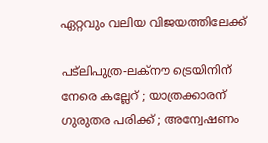ഏറ്റവും വലിയ വിജയത്തിലേക്ക്

പട്‌ലിപുത്ര-ലക്നൗ ട്രെയിനിന് നേരെ കല്ലേറ് ; യാത്രക്കാരന് ഗുരുതര പരിക്ക് ; അന്വേഷണം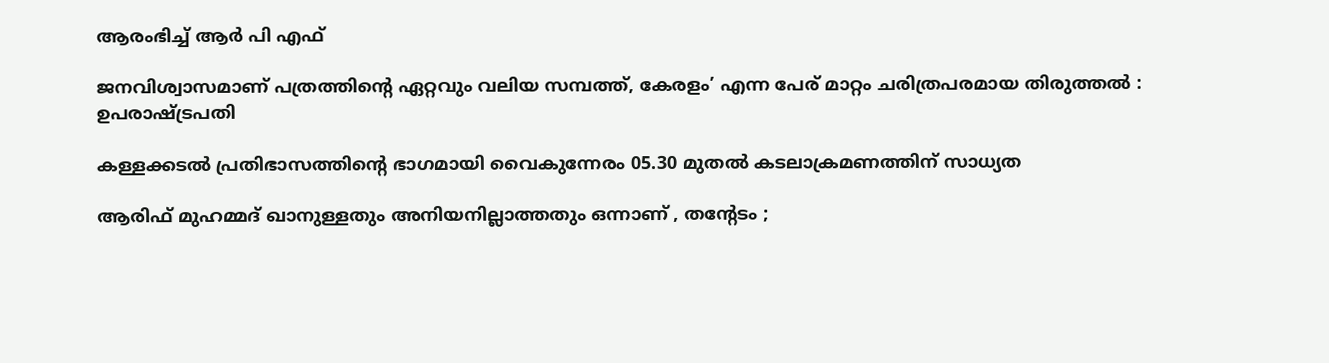ആരംഭിച്ച് ആർ പി എഫ്

ജനവിശ്വാസമാണ് പത്രത്തിന്റെ ഏറ്റവും വലിയ സമ്പത്ത്, കേരളം’ എന്ന പേര് മാറ്റം ചരിത്രപരമായ തിരുത്തൽ : ഉപരാഷ്‌ട്രപതി

കള്ളക്കടൽ പ്രതിഭാസത്തിന്റെ ഭാഗമായി വൈകുന്നേരം 05.30 മുതൽ കടലാക്രമണത്തിന് സാധ്യത

ആരിഫ് മുഹമ്മദ് ഖാനുള്ളതും അനിയനില്ലാത്തതും ഒന്നാണ് , തന്റേടം ;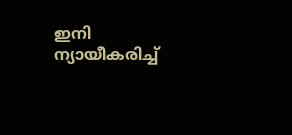ഇനി ന്യായീകരിച്ച്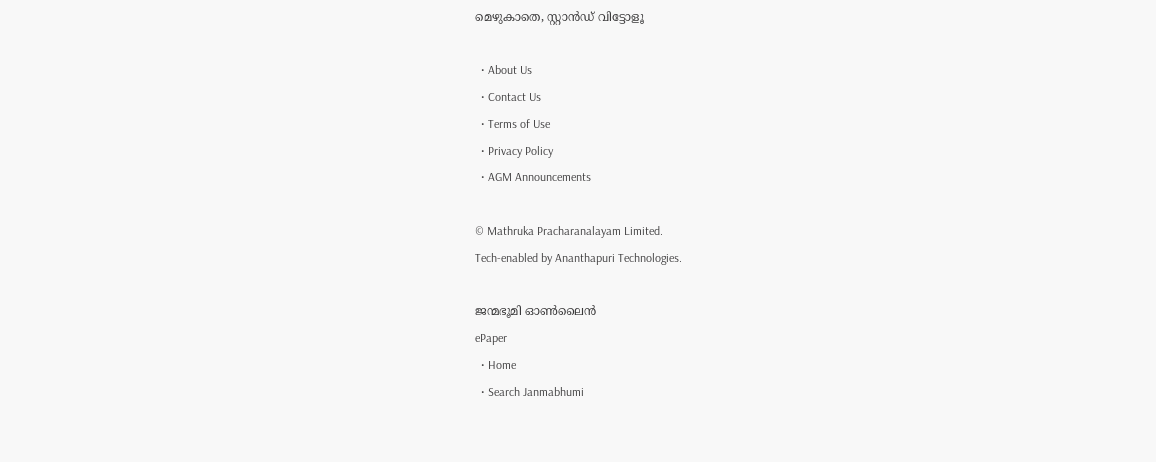മെഴുകാതെ, സ്റ്റാൻഡ് വിട്ടോളൂ

  • About Us
  • Contact Us
  • Terms of Use
  • Privacy Policy
  • AGM Announcements

© Mathruka Pracharanalayam Limited.
Tech-enabled by Ananthapuri Technologies.

ജന്മഭൂമി ഓണ്‍ലൈന്‍
ePaper
  • Home
  • Search Janmabhumi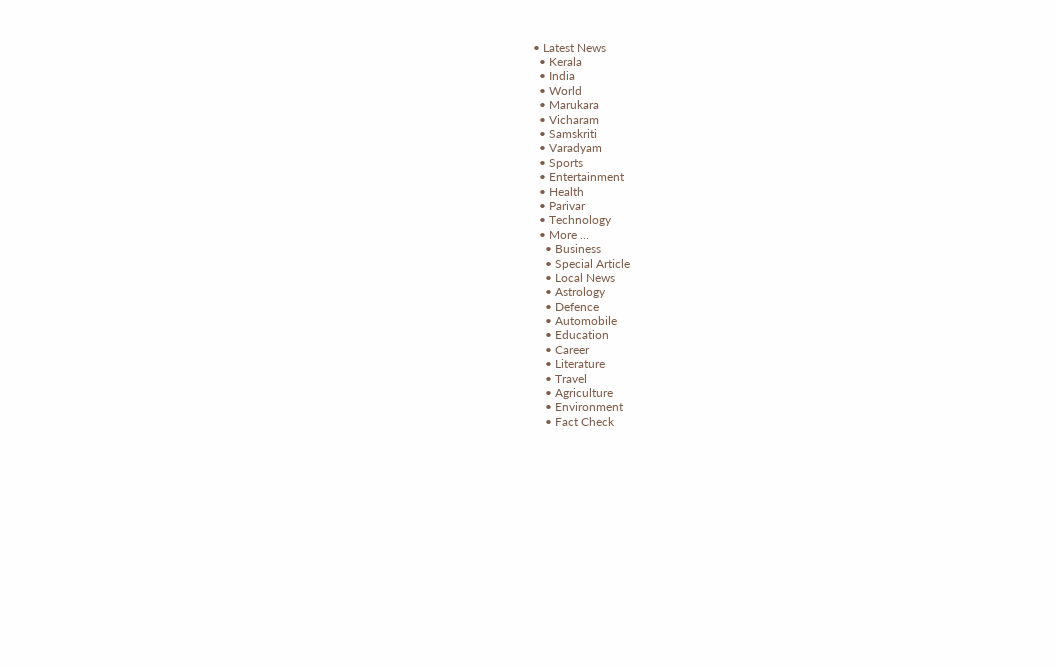• Latest News
  • Kerala
  • India
  • World
  • Marukara
  • Vicharam
  • Samskriti
  • Varadyam
  • Sports
  • Entertainment
  • Health
  • Parivar
  • Technology
  • More …
    • Business
    • Special Article
    • Local News
    • Astrology
    • Defence
    • Automobile
    • Education
    • Career
    • Literature
    • Travel
    • Agriculture
    • Environment
    • Fact Check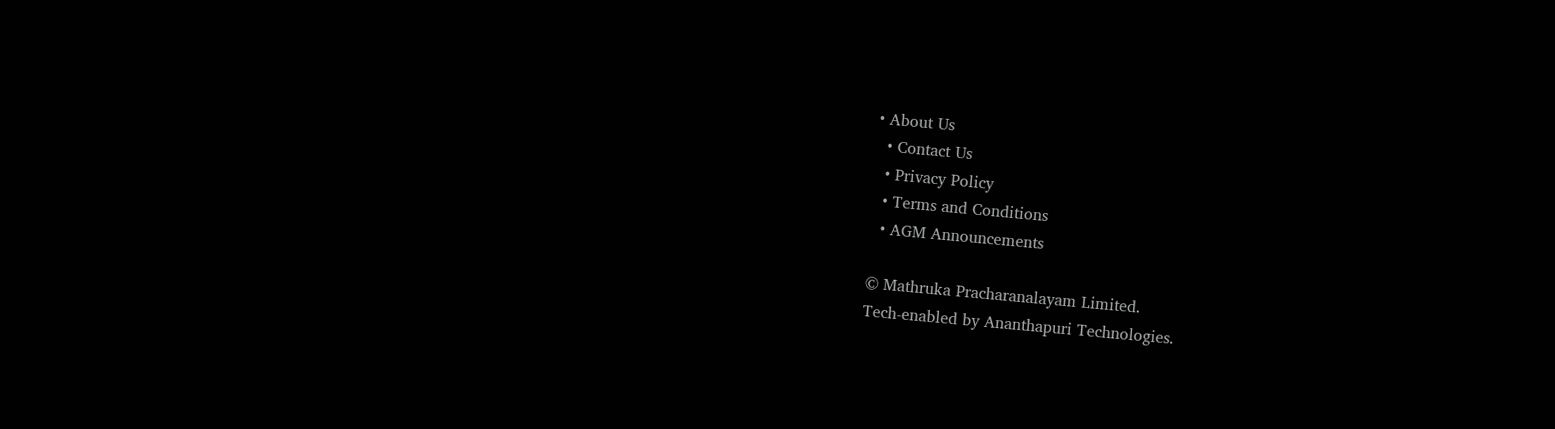• About Us
  • Contact Us
  • Privacy Policy
  • Terms and Conditions
  • AGM Announcements

© Mathruka Pracharanalayam Limited.
Tech-enabled by Ananthapuri Technologies.